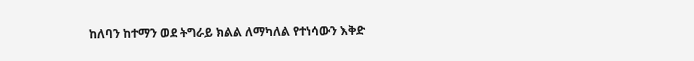ከለባን ከተማን ወደ ትግራይ ክልል ለማካለል የተነሳውን እቅድ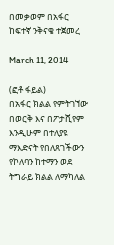በመቃወም በአፋር ከፍተኛ ንቅናቄ ተጀመረ

March 11, 2014

(ፎቶ ፋይል)
በአፋር ክልል የምትገኘው በወርቅ እና በፖታሺየም እንዲሁም በተለያዩ ማእድናት የበለጸገችውን የኮለባን ከተማን ወደ ትግራይ ክልል ለማካለል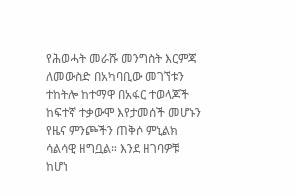የሕወሓት መራሹ መንግስት እርምጃ ለመውስድ በአካባቢው መገኘቱን ተከትሎ ከተማዋ በአፋር ተወላጆች ከፍተኛ ተቃውሞ እየታመሰች መሆኑን የዜና ምንጮችን ጠቅሶ ምኒልክ ሳልሳዊ ዘግቧል። እንደ ዘገባዎቹ ከሆነ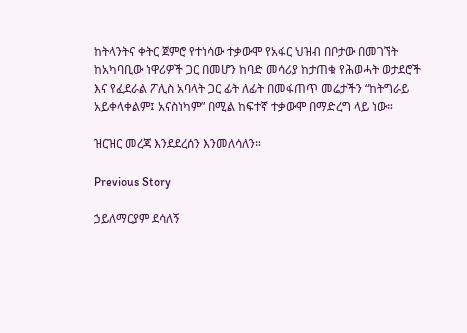ከትላንትና ቀትር ጀምሮ የተነሳው ተቃውሞ የአፋር ህዝብ በቦታው በመገኘት ከአካባቢው ነዋሪዎች ጋር በመሆን ከባድ መሳሪያ ከታጠቁ የሕወሓት ወታደሮች እና የፈደራል ፖሊስ አባላት ጋር ፊት ለፊት በመፋጠጥ መሬታችን “ከትግራይ አይቀላቀልም፤ አናስነካም” በሚል ከፍተኛ ተቃውሞ በማድረግ ላይ ነው።

ዝርዝር መረጃ እንደደረሰን እንመለሳለን።

Previous Story

ኃይለማርያም ደሳለኝ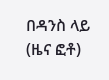በዳንስ ላይ (ዜና ፎቶ)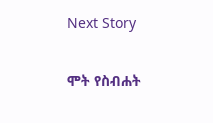Next Story

ሞት የስብሐት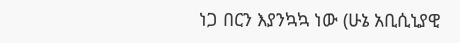ነጋ በርን እያንኳኳ ነው (ሁኔ አቢሲኒያዊ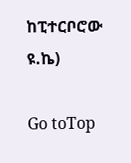ከፒተርቦሮው ዩ.ኬ)

Go toTop